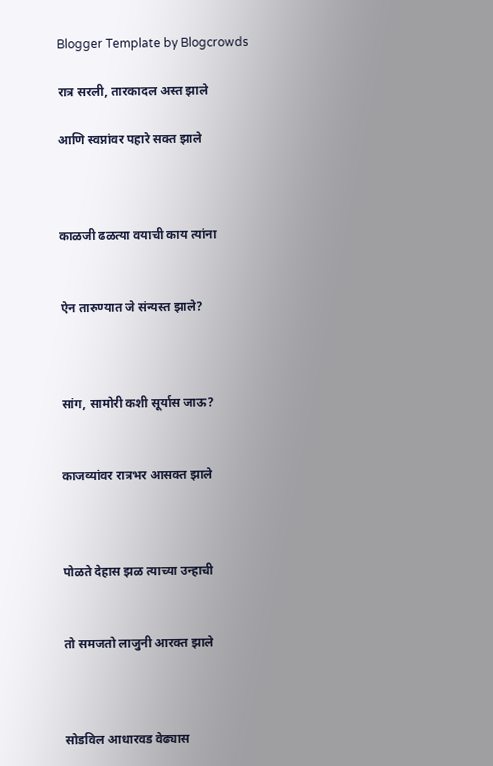Blogger Template by Blogcrowds

रात्र सरली, तारकादल अस्त झाले

आणि स्वप्नांवर पहारे सक्त झाले



काळजी ढळत्या वयाची काय त्यांना


ऐन तारुण्यात जे संन्यस्त झाले?



सांग, सामोरी कशी सूर्यास जाऊ?


काजव्यांवर रात्रभर आसक्त झाले



पोळते देहास झळ त्याच्या उन्हाची


तो समजतो लाजुनी आरक्त झाले



सोडविल आधारवड वेढ्यास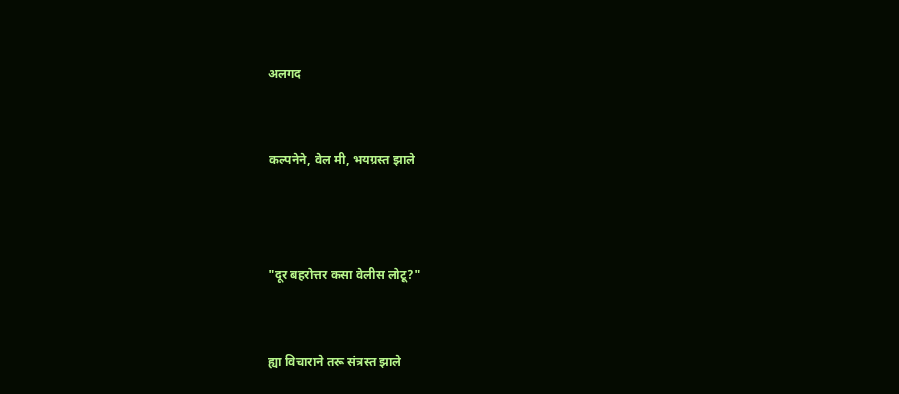अलगद


कल्पनेने, वेल मी, भयग्रस्त झाले



"दूर बहरोत्तर कसा वेलीस लोटू?"


ह्या विचाराने तरू संत्रस्त झाले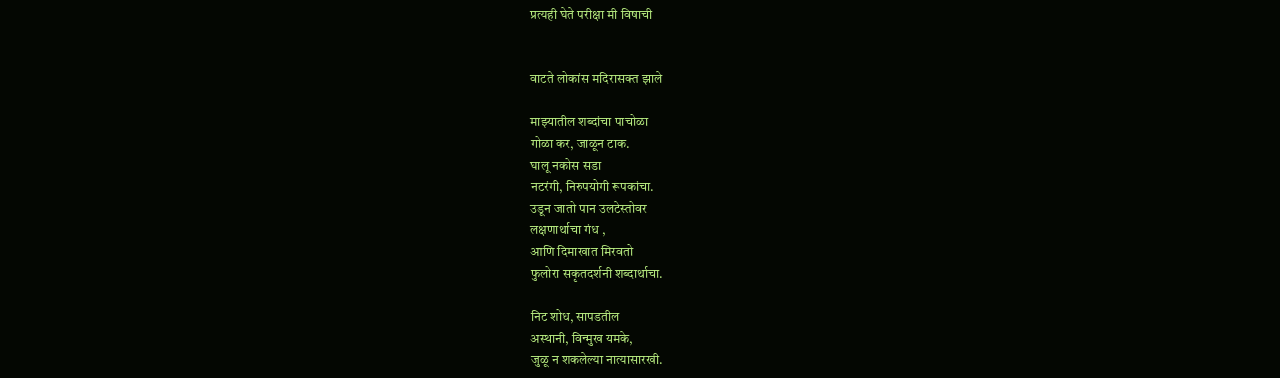प्रत्यही घेते परीक्षा मी विषाची


वाटते लोकांस मदिरासक्त झाले

माझ्यातील शब्दांचा पाचोळा
गोळा कर, जाळून टाक.
घालू नकोस सडा
नटरंगी, निरुपयोगी रूपकांचा.
उडून जातो पान उलटेस्तोवर
लक्षणार्थाचा गंध ,
आणि दिमाखात मिरवतो
फुलोरा सकृतदर्शनी शब्दार्थाचा.

निट शोध, सापडतील
अस्थानी, विन्मुख यमके,
जुळू न शकलेल्या नात्यासारखी.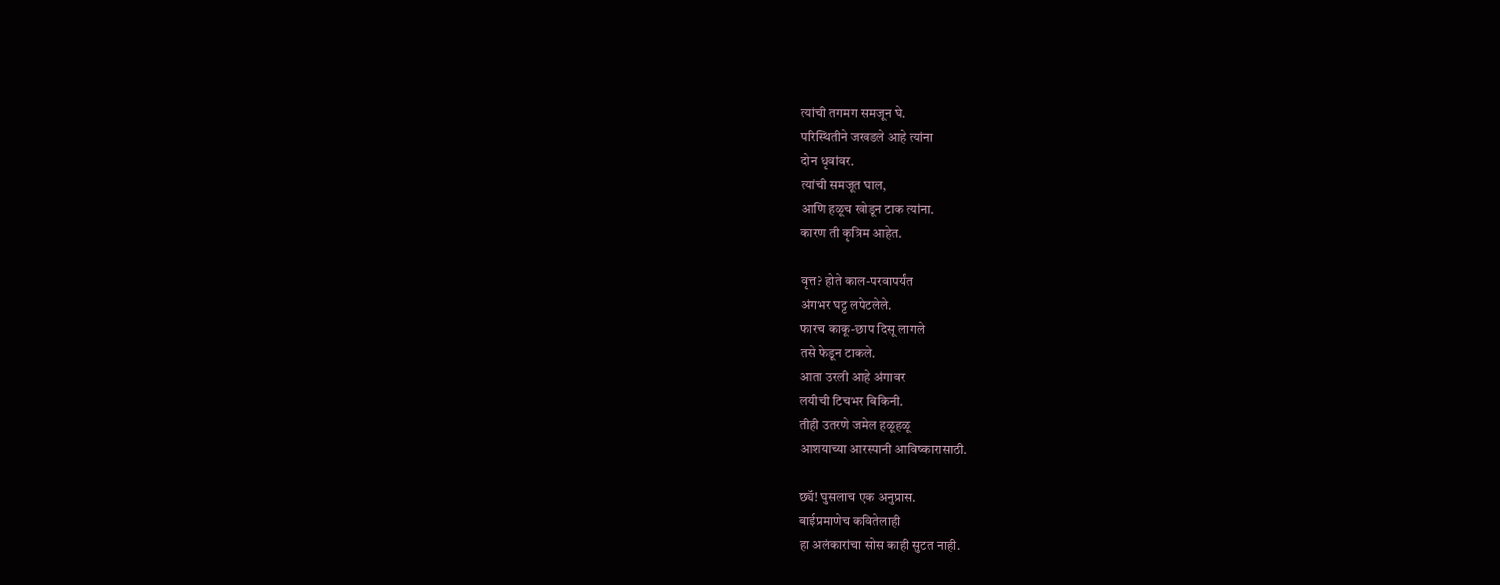त्यांची तगमग समजून घे.
परिस्थितीने जखडले आहे त्यांना
दोन धृवांवर.
त्यांची समजूत घाल,
आणि हळूच खोडून टाक त्यांना.
कारण ती कृत्रिम आहेत.

वृत्त? होते काल-परवापर्यंत
अंगभर घट्ट लपेटलेले.
फारच काकू-छाप दिसू लागले
तसे फेडून टाकले.
आता उरली आहे अंगावर
लयीची टिचभर बिकिनी.
तीही उतरणे जमेल हळूहळू
आशयाच्या आरस्पानी आविष्कारासाठी.

छ्यॅ! घुसलाच एक अनुप्रास.
बाईप्रमाणेच कवितेलाही
हा अलंकारांचा सोस काही सुटत नाही.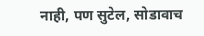नाही, पण सुटेल, सोडावाच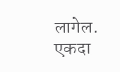लागेल.
एकदा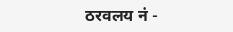ठरवलय नं -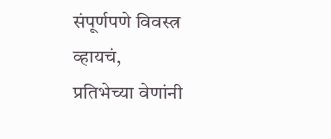संपूर्णपणे विवस्त्र व्हायचं,
प्रतिभेच्या वेणांनी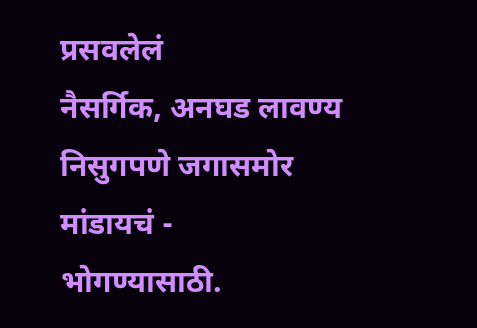प्रसवलेलं
नैसर्गिक, अनघड लावण्य
निसुगपणे जगासमोर मांडायचं -
भोगण्यासाठी.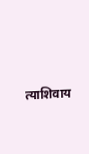त्याशिवाय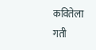कवितेला
गती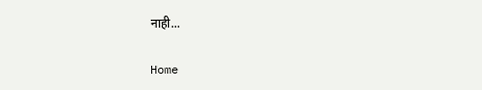नाही...

Home